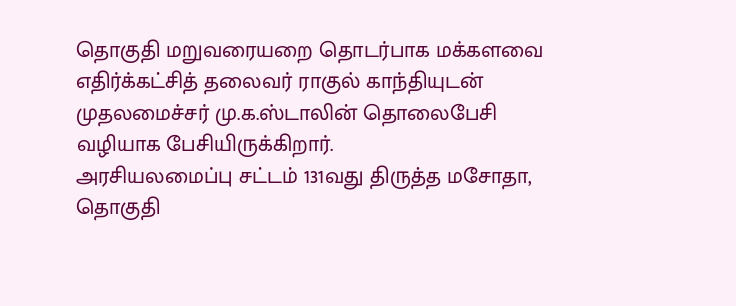தொகுதி மறுவரையறை தொடர்பாக மக்களவை எதிர்க்கட்சித் தலைவர் ராகுல் காந்தியுடன் முதலமைச்சர் மு.க.ஸ்டாலின் தொலைபேசி வழியாக பேசியிருக்கிறார்.
அரசியலமைப்பு சட்டம் 131வது திருத்த மசோதா, தொகுதி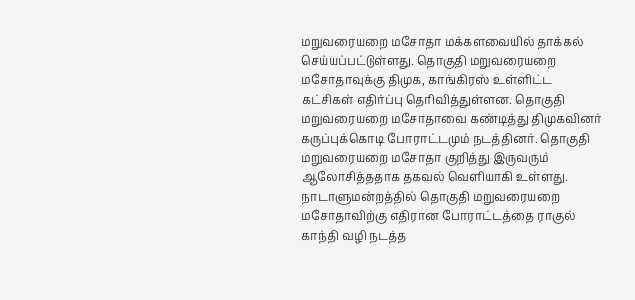மறுவரையறை மசோதா மக்களவையில் தாக்கல் செய்யப்பட்டுள்ளது. தொகுதி மறுவரையறை மசோதாவுக்கு திமுக, காங்கிரஸ் உள்ளிட்ட கட்சிகள் எதிர்ப்பு தெரிவித்துள்ளன. தொகுதி மறுவரையறை மசோதாவை கண்டித்து திமுகவினர் கருப்புக்கொடி போராட்டமும் நடத்தினர். தொகுதி மறுவரையறை மசோதா குறித்து இருவரும் ஆலோசித்ததாக தகவல் வெளியாகி உள்ளது.
நாடாளுமன்றத்தில் தொகுதி மறுவரையறை மசோதாவிற்கு எதிரான போராட்டத்தை ராகுல் காந்தி வழி நடத்த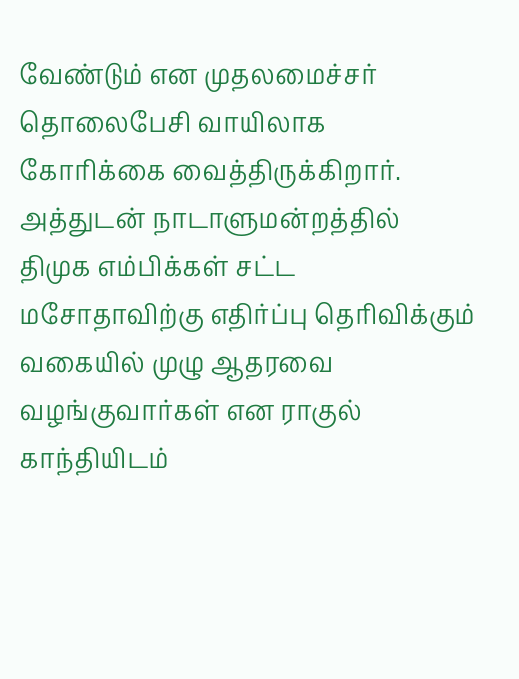வேண்டும் என முதலமைச்சர் தொலைபேசி வாயிலாக கோரிக்கை வைத்திருக்கிறார். அத்துடன் நாடாளுமன்றத்தில் திமுக எம்பிக்கள் சட்ட மசோதாவிற்கு எதிர்ப்பு தெரிவிக்கும் வகையில் முழு ஆதரவை வழங்குவார்கள் என ராகுல் காந்தியிடம்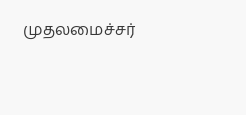முதலமைச்சர்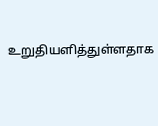உறுதியளித்துள்ளதாக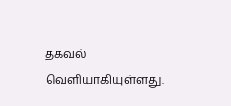தகவல் வெளியாகியுள்ளது.